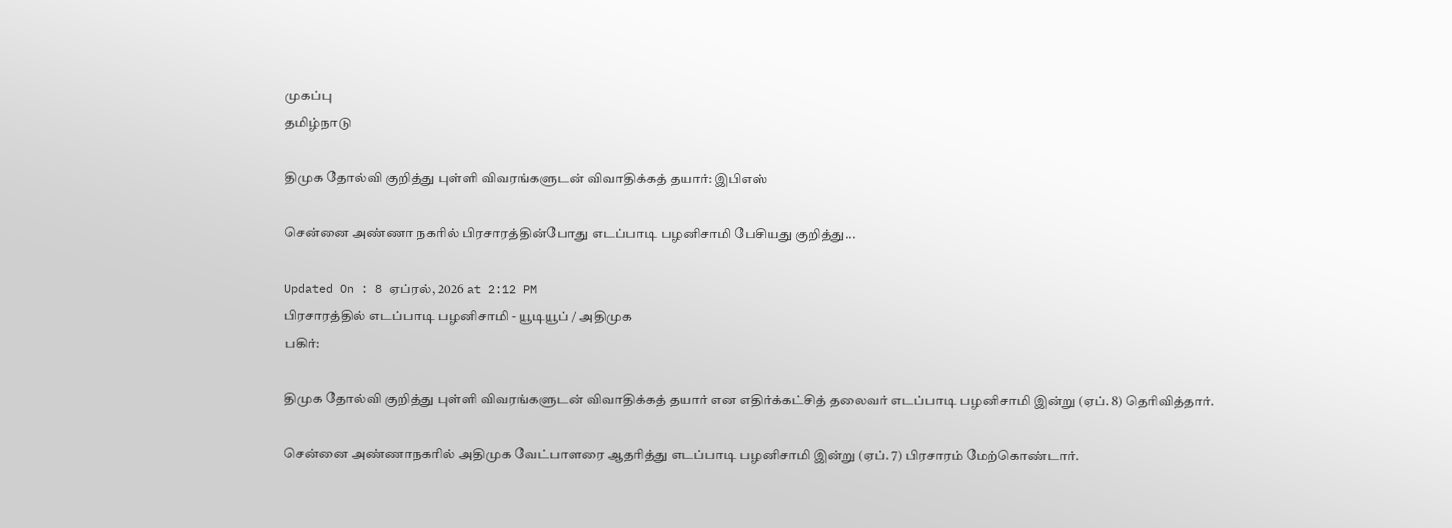முகப்பு
தமிழ்நாடு

திமுக தோல்வி குறித்து புள்ளி விவரங்களுடன் விவாதிக்கத் தயார்: இபிஎஸ்

சென்னை அண்ணா நகரில் பிரசாரத்தின்போது எடப்பாடி பழனிசாமி பேசியது குறித்து...

Updated On : 8 ஏப்ரல், 2026 at 2:12 PM
பிரசாரத்தில் எடப்பாடி பழனிசாமி - யூடியூப் / அதிமுக
பகிர்:

திமுக தோல்வி குறித்து புள்ளி விவரங்களுடன் விவாதிக்கத் தயார் என எதிர்க்கட்சித் தலைவர் எடப்பாடி பழனிசாமி இன்று (ஏப். 8) தெரிவித்தார்.

சென்னை அண்ணாநகரில் அதிமுக வேட்பாளரை ஆதரித்து எடப்பாடி பழனிசாமி இன்று (ஏப். 7) பிரசாரம் மேற்கொண்டார்.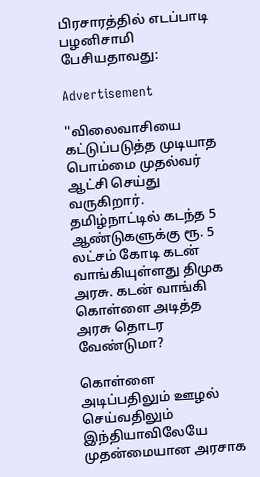பிரசாரத்தில் எடப்பாடி பழனிசாமி பேசியதாவது:

Advertisement

''விலைவாசியை கட்டுப்படுத்த முடியாத பொம்மை முதல்வர் ஆட்சி செய்து வருகிறார். தமிழ்நாட்டில் கடந்த 5 ஆண்டுகளுக்கு ரூ. 5 லட்சம் கோடி கடன் வாங்கியுள்ளது திமுக அரசு. கடன் வாங்கி கொள்ளை அடித்த அரசு தொடர வேண்டுமா?

கொள்ளை அடிப்பதிலும் ஊழல் செய்வதிலும் இந்தியாவிலேயே முதன்மையான அரசாக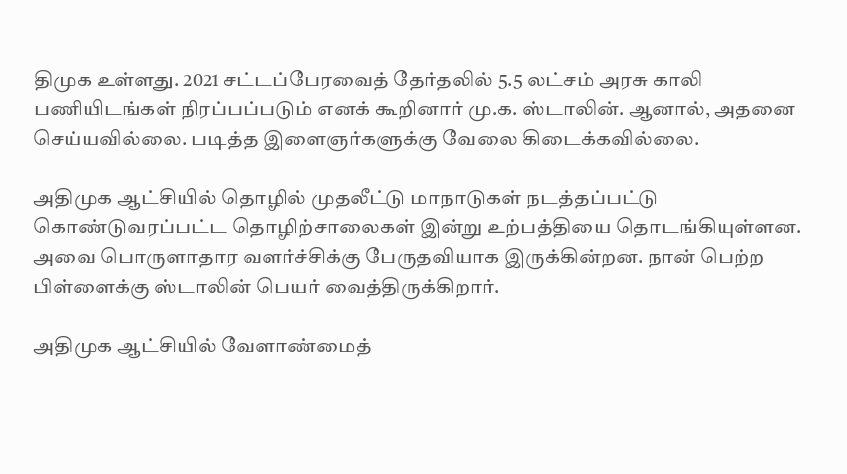திமுக உள்ளது. 2021 சட்டப்பேரவைத் தேர்தலில் 5.5 லட்சம் அரசு காலி பணியிடங்கள் நிரப்பப்படும் எனக் கூறினார் மு.க. ஸ்டாலின். ஆனால், அதனை செய்யவில்லை. படித்த இளைஞர்களுக்கு வேலை கிடைக்கவில்லை.

அதிமுக ஆட்சியில் தொழில் முதலீட்டு மாநாடுகள் நடத்தப்பட்டு கொண்டுவரப்பட்ட தொழிற்சாலைகள் இன்று உற்பத்தியை தொடங்கியுள்ளன. அவை பொருளாதார வளர்ச்சிக்கு பேருதவியாக இருக்கின்றன. நான் பெற்ற பிள்ளைக்கு ஸ்டாலின் பெயர் வைத்திருக்கிறார்.

அதிமுக ஆட்சியில் வேளாண்மைத்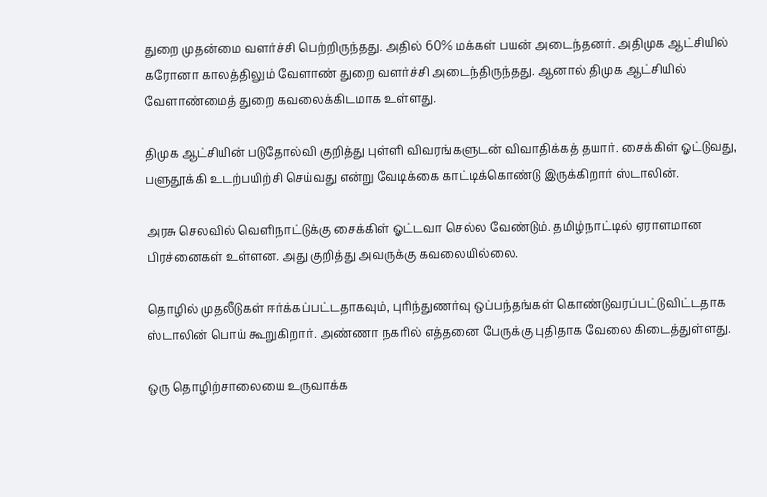துறை முதன்மை வளர்ச்சி பெற்றிருந்தது. அதில் 60% மக்கள் பயன் அடைந்தனர். அதிமுக ஆட்சியில் கரோனா காலத்திலும் வேளாண் துறை வளர்ச்சி அடைந்திருந்தது. ஆனால் திமுக ஆட்சியில் வேளாண்மைத் துறை கவலைக்கிடமாக உள்ளது.

திமுக ஆட்சியின் படுதோல்வி குறித்து புள்ளி விவரங்களுடன் விவாதிக்கத் தயார். சைக்கிள் ஓட்டுவது, பளுதூக்கி உடற்பயிற்சி செய்வது என்று வேடிக்கை காட்டிக்கொண்டு இருக்கிறார் ஸ்டாலின்.

அரசு செலவில் வெளிநாட்டுக்கு சைக்கிள் ஓட்டவா செல்ல வேண்டும். தமிழ்நாட்டில் ஏராளமான பிரச்னைகள் உள்ளன. அது குறித்து அவருக்கு கவலையில்லை.

தொழில் முதலீடுகள் ஈர்க்கப்பட்டதாகவும், புரிந்துணர்வு ஒப்பந்தங்கள் கொண்டுவரப்பட்டுவிட்டதாக ஸ்டாலின் பொய் கூறுகிறார். அண்ணா நகரில் எத்தனை பேருக்கு புதிதாக வேலை கிடைத்துள்ளது.

ஒரு தொழிற்சாலையை உருவாக்க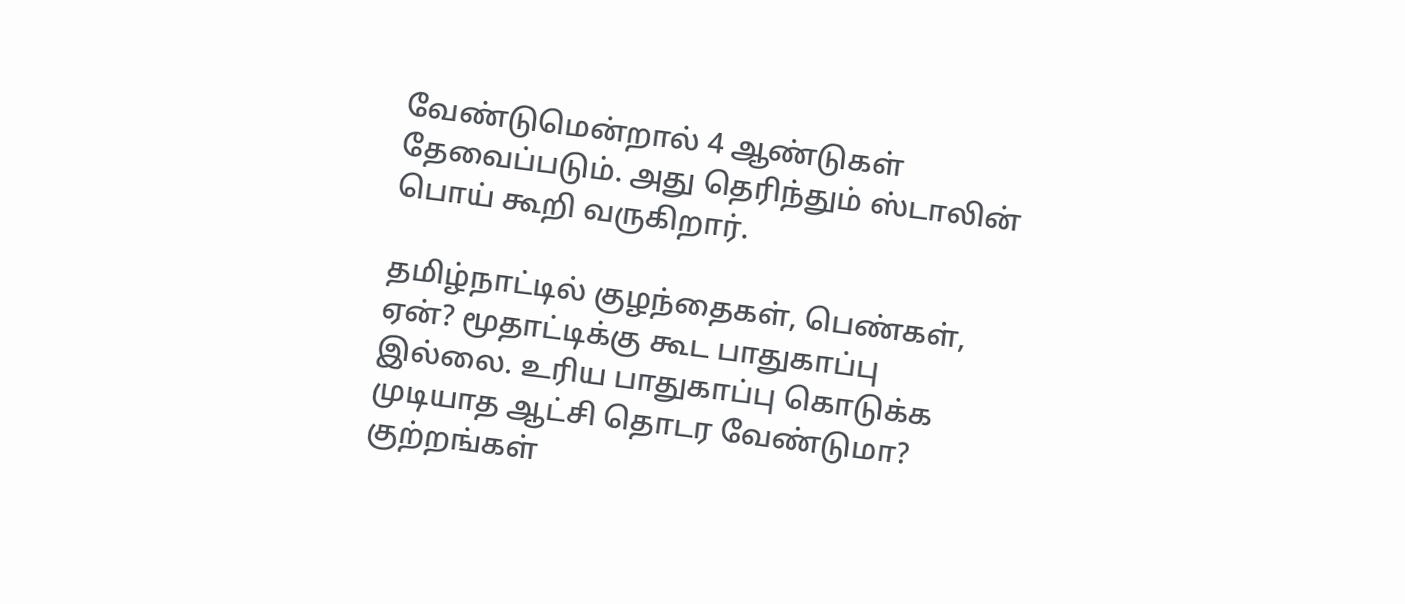வேண்டுமென்றால் 4 ஆண்டுகள் தேவைப்படும். அது தெரிந்தும் ஸ்டாலின் பொய் கூறி வருகிறார்.

தமிழ்நாட்டில் குழந்தைகள், பெண்கள், ஏன்? மூதாட்டிக்கு கூட பாதுகாப்பு இல்லை. உரிய பாதுகாப்பு கொடுக்க முடியாத ஆட்சி தொடர வேண்டுமா? குற்றங்கள்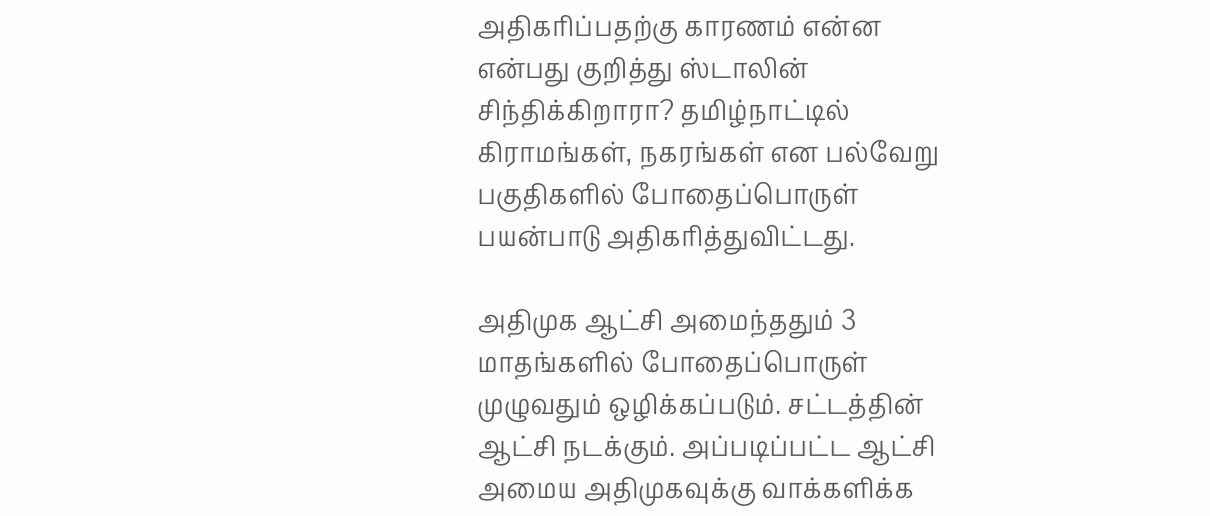அதிகரிப்பதற்கு காரணம் என்ன என்பது குறித்து ஸ்டாலின் சிந்திக்கிறாரா? தமிழ்நாட்டில் கிராமங்கள், நகரங்கள் என பல்வேறு பகுதிகளில் போதைப்பொருள் பயன்பாடு அதிகரித்துவிட்டது.

அதிமுக ஆட்சி அமைந்ததும் 3 மாதங்களில் போதைப்பொருள் முழுவதும் ஒழிக்கப்படும். சட்டத்தின் ஆட்சி நடக்கும். அப்படிப்பட்ட ஆட்சி அமைய அதிமுகவுக்கு வாக்களிக்க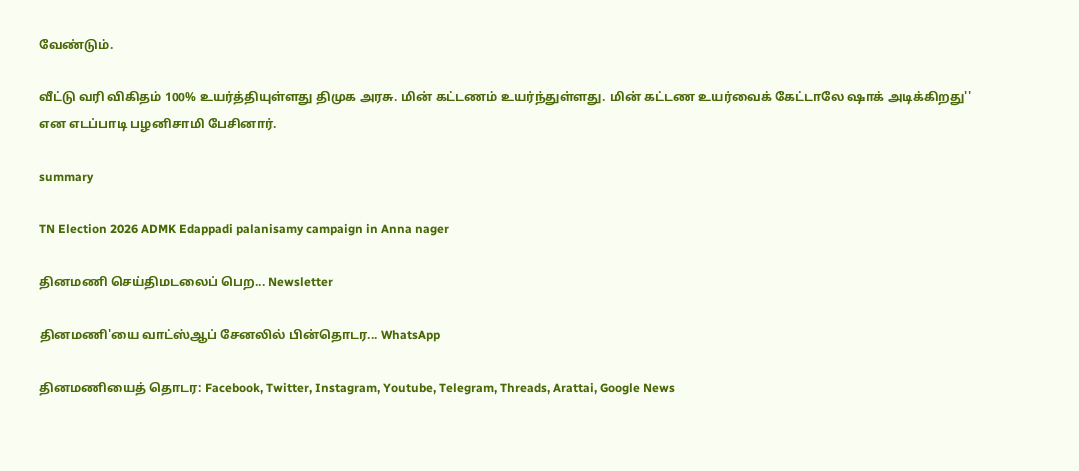வேண்டும்.

வீட்டு வரி விகிதம் 100% உயர்த்தியுள்ளது திமுக அரசு. மின் கட்டணம் உயர்ந்துள்ளது. மின் கட்டண உயர்வைக் கேட்டாலே ஷாக் அடிக்கிறது'' என எடப்பாடி பழனிசாமி பேசினார்.

summary

TN Election 2026 ADMK Edappadi palanisamy campaign in Anna nager

தினமணி செய்திமடலைப் பெற... Newsletter

தினமணி'யை வாட்ஸ்ஆப் சேனலில் பின்தொடர... WhatsApp

தினமணியைத் தொடர: Facebook, Twitter, Instagram, Youtube, Telegram, Threads, Arattai, Google News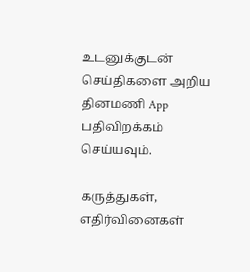உடனுக்குடன் செய்திகளை அறிய தினமணி App பதிவிறக்கம் செய்யவும்.

கருத்துகள், எதிர்வினைகள்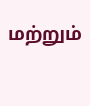மற்றும்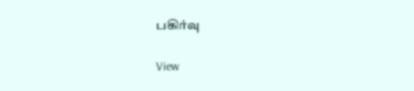பகிர்வு

View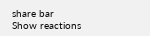share bar
Show reactions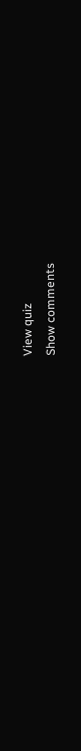View quiz
Show comments